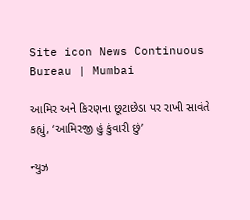Site icon News Continuous Bureau | Mumbai

આમિર અને કિરણના છૂટાછેડા પર રાખી સાવંતે કહ્યું, ‘આમિરજી હું કુંવારી છું’

ન્યુઝ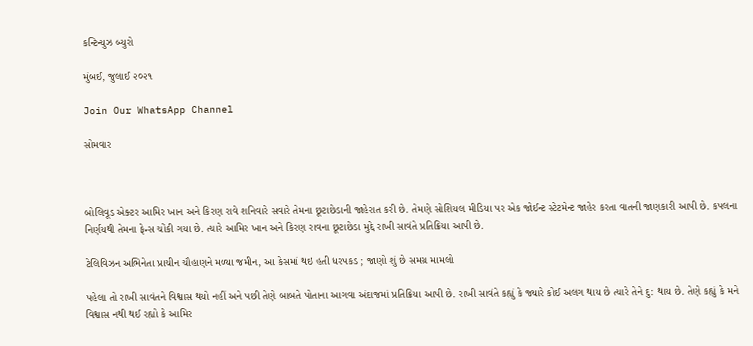કન્ટિન્યુઝ બ્યુરો

મુંબઈ, જુલાઈ ૨૦૨૧

Join Our WhatsApp Channel

સોમવાર



બોલિવૂડ એક્ટર આમિર ખાન અને કિરણ રાવે શનિવારે સવારે તેમના છૂટાછેડાની જાહેરાત કરી છે. તેમણે સોશિયલ મીડિયા પર એક જોઈન્ટ સ્ટેટમેન્ટ જાહેર કરતા વાતની જાણકારી આપી છે. કપલના નિર્ણયથી તેમના ફેન્સ ચોંકી ગયા છે. ત્યારે આમિર ખાન અને કિરણ રાવના છૂટાછેડા મુદ્દે રાખી સાવંતે પ્રતિક્રિયા આપી છે.

ટેલિવિઝન અભિનેતા પ્રાચીન ચૌહાણને મળ્યા જમીન, આ કેસમાં થઇ હતી ધરપકડ ; જાણો શું છે સમગ્ર મામલો

પહેલા તો રાખી સાવંતને વિશ્વાસ થયો નહીં અને પછી તેણે બાબતે પોતાના આગવા અંદાજમાં પ્રતિક્રિયા આપી છે. રાખી સાવંતે કહ્યું કે જ્યારે કોઈ અલગ થાય છે ત્યારે તેને દુ: થાય છે. તેણે કહ્યું કે મને વિશ્વાસ નથી થઈ રહ્યો કે આમિર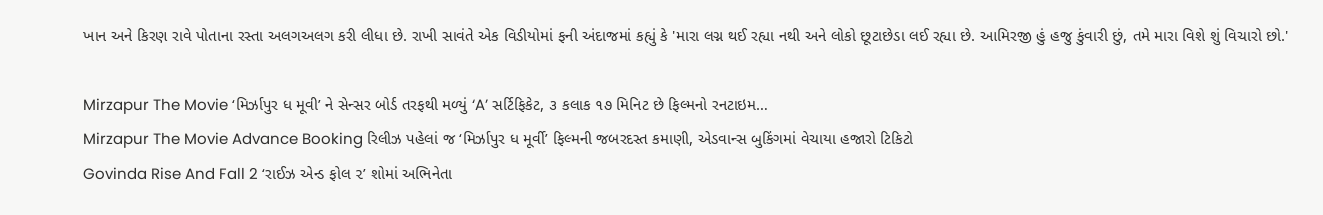ખાન અને કિરણ રાવે પોતાના રસ્તા અલગઅલગ કરી લીધા છે. રાખી સાવંતે એક વિડીયોમાં ફની અંદાજમાં કહ્યું કે 'મારા લગ્ન થઈ રહ્યા નથી અને લોકો છૂટાછેડા લઈ રહ્યા છે. આમિરજી હું હજુ કુંવારી છું, તમે મારા વિશે શું વિચારો છો.'

Mirzapur The Movie ‘મિર્ઝાપુર ધ મૂવી’ ને સેન્સર બોર્ડ તરફથી મળ્યું ‘A’ સર્ટિફિકેટ, ૩ કલાક ૧૭ મિનિટ છે ફિલ્મનો રનટાઇમ…
Mirzapur The Movie Advance Booking રિલીઝ પહેલાં જ ‘મિર્ઝાપુર ધ મૂર્વી’ ફિલ્મની જબરદસ્ત કમાણી, એડવાન્સ બુકિંગમાં વેચાયા હજારો ટિકિટો
Govinda Rise And Fall 2 ‘રાઈઝ એન્ડ ફોલ ૨’ શોમાં અભિનેતા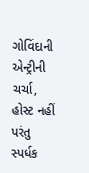ગોવિંદાની એન્ટ્રીની ચર્ચા, હોસ્ટ નહીં પરંતુ સ્પર્ધક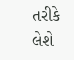તરીકે લેશે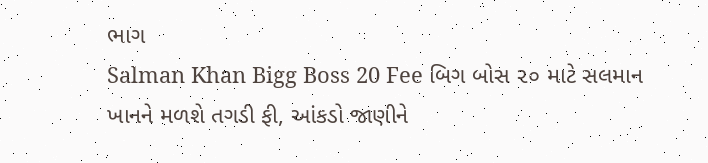ભાગ
Salman Khan Bigg Boss 20 Fee બિગ બોસ ૨૦ માટે સલમાન ખાનને મળશે તગડી ફી, આંકડો જાણીને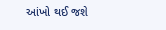આંખો થઈ જશે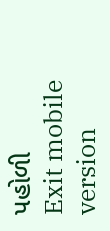પહોળી
Exit mobile version